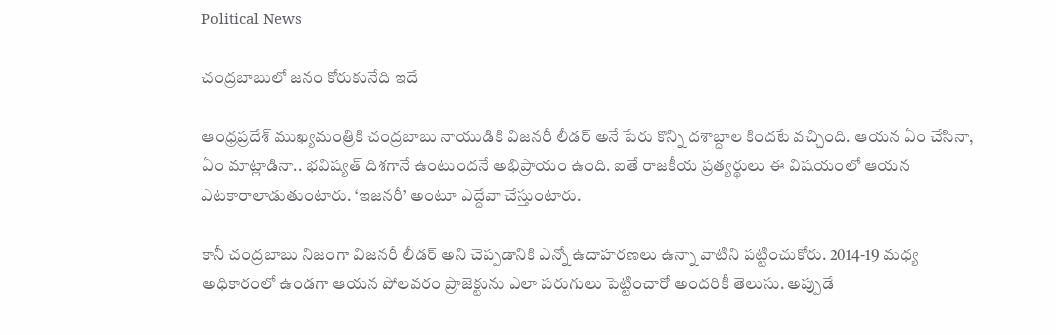Political News

చంద్రబాబులో జనం కోరుకునేది ఇదే

ఆంధ్రప్రదేశ్ ముఖ్యమంత్రికి చంద్రబాబు నాయుడికి విజనరీ లీడర్ అనే పేరు కొన్ని దశాబ్దాల కిందటే వచ్చింది. ఆయన ఏం చేసినా, ఏం మాట్లాడినా.. భవిష్యత్ దిశగానే ఉంటుందనే అభిప్రాయం ఉంది. ఐతే రాజకీయ ప్రత్యర్థులు ఈ విషయంలో ఆయన ఎటకారాలాడుతుంటారు. ‘ఇజనరీ’ అంటూ ఎద్దేవా చేస్తుంటారు.

కానీ చంద్రబాబు నిజంగా విజనరీ లీడర్ అని చెప్పడానికి ఎన్నో ఉదాహరణలు ఉన్నా వాటిని పట్టించుకోరు. 2014-19 మధ్య అధికారంలో ఉండగా ఆయన పోలవరం ప్రాజెక్టును ఎలా పరుగులు పెట్టించారో అందరికీ తెలుసు. అప్పుడే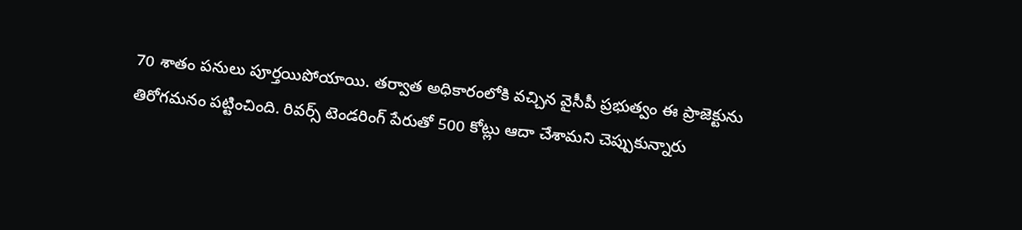70 శాతం పనులు పూర్తయిపోయాయి. తర్వాత అధికారంలోకి వచ్చిన వైసీపీ ప్రభుత్వం ఈ ప్రాజెక్టును తిరోగమనం పట్టించింది. రివర్స్ టెండరింగ్ పేరుతో 500 కోట్లు ఆదా చేశామని చెప్పుకున్నారు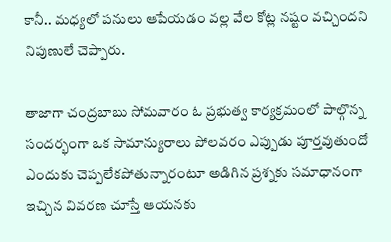కానీ.. మధ్యలో పనులు ఆపేయడం వల్ల వేల కోట్ల నష్టం వచ్చిందని నిపుణులే చెప్పారు.

తాజాగా చంద్రబాబు సోమవారం ఓ ప్రభుత్వ కార్యక్రమంలో పాల్గొన్న సందర్భంగా ఒక సామాన్యురాలు పోలవరం ఎప్పుడు పూర్తవుతుందో ఎందుకు చెప్పలేకపోతున్నారంటూ అడిగిన ప్రశ్నకు సమాధానంగా ఇచ్చిన వివరణ చూస్తే ఆయనకు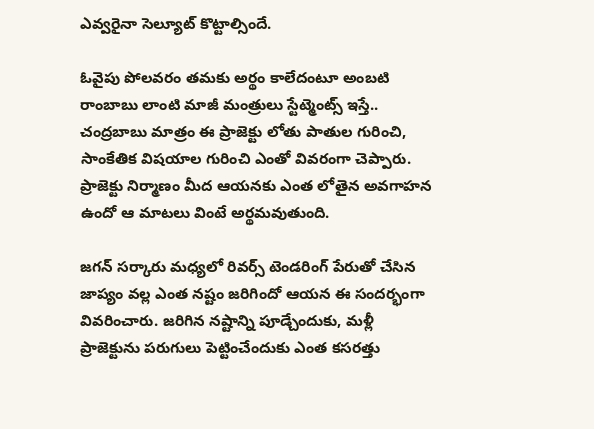ఎవ్వరైనా సెల్యూట్ కొట్టాల్సిందే.

ఓవైపు పోలవరం తమకు అర్థం కాలేదంటూ అంబటి రాంబాబు లాంటి మాజీ మంత్రులు స్టేట్మెంట్స్ ఇస్తే.. చంద్రబాబు మాత్రం ఈ ప్రాజెక్టు లోతు పాతుల గురించి, సాంకేతిక విషయాల గురించి ఎంతో వివరంగా చెప్పారు. ప్రాజెక్టు నిర్మాణం మీద ఆయనకు ఎంత లోతైన అవగాహన ఉందో ఆ మాటలు వింటే అర్థమవుతుంది.

జగన్ సర్కారు మధ్యలో రివర్స్ టెండరింగ్ పేరుతో చేసిన జాప్యం వల్ల ఎంత నష్టం జరిగిందో ఆయన ఈ సందర్భంగా వివరించారు. జరిగిన నష్టాన్ని పూడ్చేందుకు, మళ్లీ ప్రాజెక్టును పరుగులు పెట్టించేందుకు ఎంత కసరత్తు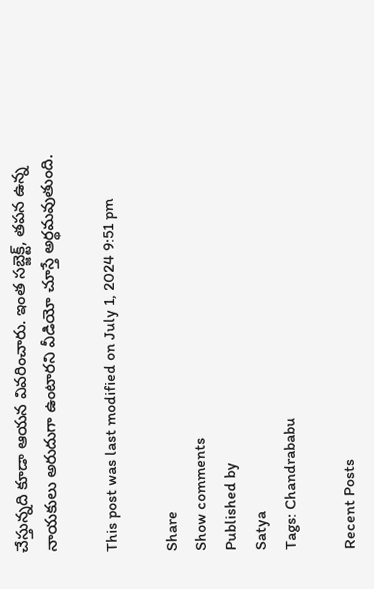చేస్తున్నది కూడా ఆయన వివరించారు. ఇంత సబ్జెక్ట్, తపన ఉన్న నాయకులు అరుదుగా ఉంటారని వీడియో చూస్తే అర్థమవుతుంది.

This post was last modified on July 1, 2024 9:51 pm

Share
Show comments
Published by
Satya
Tags: Chandrababu

Recent Posts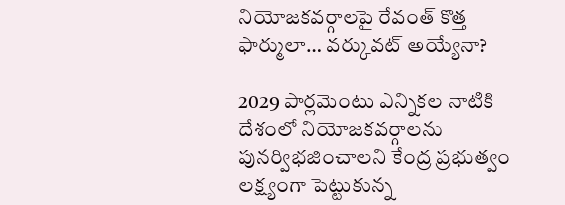నియోజ‌క‌వ‌ర్గాల‌పై రేవంత్ కొత్త ఫార్ములా… వ‌ర్కువ‌ట్ అయ్యేనా?

2029 పార్ల‌మెంటు ఎన్నిక‌ల నాటికి దేశంలో నియోజ‌క‌వ‌ర్గాల‌ను పున‌ర్విభ‌జించాల‌ని కేంద్ర ప్ర‌భుత్వం ల‌క్ష్యంగా పెట్టుకున్న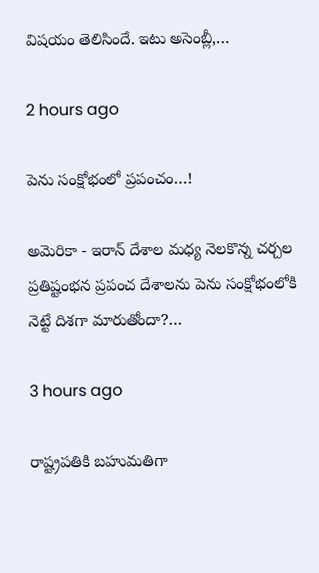విష‌యం తెలిసిందే. ఇటు అసెంబ్లీ,…

2 hours ago

పెను సంక్షోభంలో ప్ర‌పంచం…!

అమెరికా - ఇరాన్ దేశాల మధ్య నెలకొన్న చర్చల ప్రతిష్టంభ‌న ప్రపంచ దేశాలను పెను సంక్షోభంలోకి నెట్టే దిశగా మారుతోందా?…

3 hours ago

రాష్ట్ర‌ప‌తికి బహుమతిగా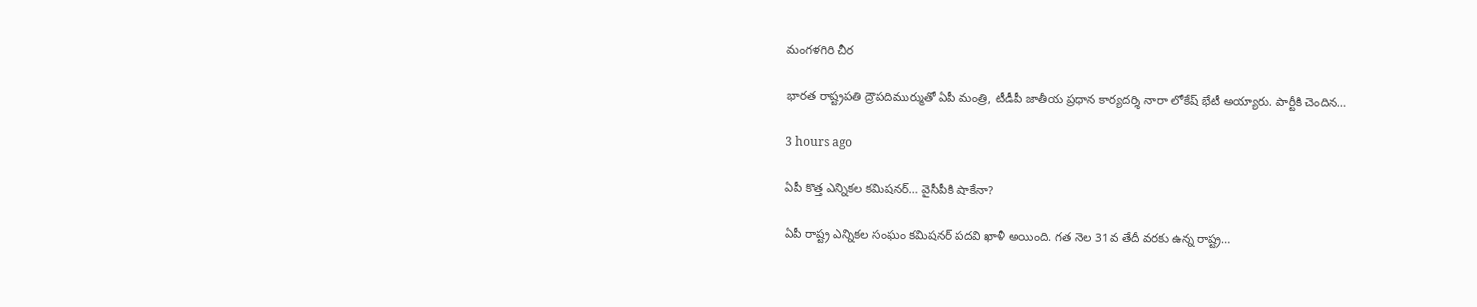మంగళగిరి చీర

భార‌త రాష్ట్ర‌ప‌తి ద్రౌప‌దిముర్ముతో ఏపీ మంత్రి, టీడీపీ జాతీయ ప్ర‌ధాన కార్య‌ద‌ర్శి నారా లోకేష్ భేటీ అయ్యారు. పార్టీకి చెందిన…

3 hours ago

ఏపీ కొత్త ఎన్నిక‌ల క‌మిష‌న‌ర్‌… వైసీపీకి షాకేనా?

ఏపీ రాష్ట్ర ఎన్నిక‌ల సంఘం క‌మిష‌న‌ర్ ప‌ద‌వి ఖాళీ అయింది. గ‌త నెల 31వ తేదీ వ‌ర‌కు ఉన్న రాష్ట్ర…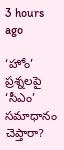3 hours ago

‘హోం’ ప్రశ్నలపై ‘సీఎం’ సమాధానం చెప్తారా?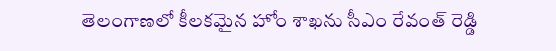తెలంగాణలో కీలకమైన హోం శాఖను సీఎం రేవంత్ రెడ్డి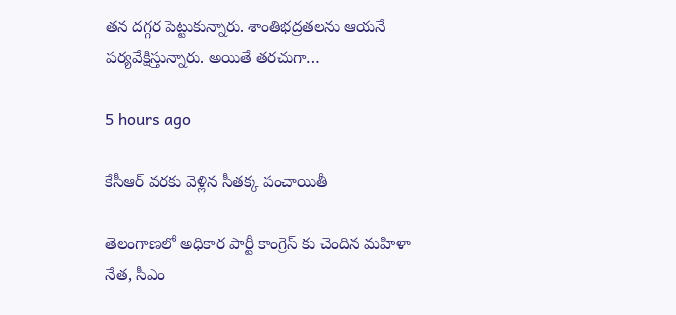తన దగ్గర పెట్టుకున్నారు. శాంతిభద్రతలను ఆయనే పర్యవేక్షిస్తున్నారు. అయితే తరచుగా…

5 hours ago

కేసీఆర్ వరకు వెళ్లిన సీతక్క పంచాయితీ

తెలంగాణలో అధికార పార్టీ కాంగ్రెస్ కు చెందిన మహిళా నేత, సీఎం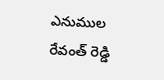ఎనుముల రేవంత్ రెడ్డి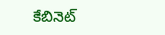కేబినెట్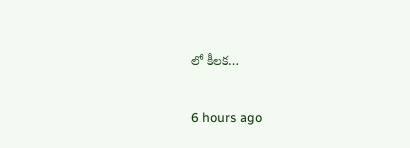లో కీలక…

6 hours ago